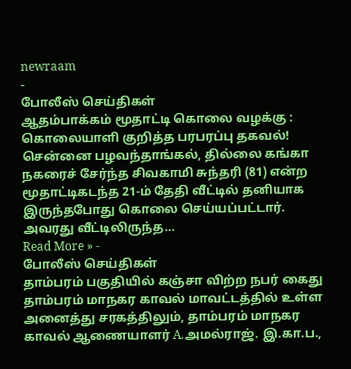newraam
-
போலீஸ் செய்திகள்
ஆதம்பாக்கம் மூதாட்டி கொலை வழக்கு : கொலையாளி குறித்த பரபரப்பு தகவல்!
சென்னை பழவந்தாங்கல், தில்லை கங்கா நகரைச் சேர்ந்த சிவகாமி சுந்தரி (81) என்ற மூதாட்டிகடந்த 21-ம் தேதி வீட்டில் தனியாக இருந்தபோது கொலை செய்யப்பட்டார். அவரது வீட்டிலிருந்த…
Read More » -
போலீஸ் செய்திகள்
தாம்பரம் பகுதியில் கஞ்சா விற்ற நபர் கைது
தாம்பரம் மாநகர காவல் மாவட்டத்தில் உள்ள அனைத்து சரகத்திலும், தாம்பரம் மாநகர காவல் ஆணையாளர் A.அமல்ராஜ். இ.கா.ப.,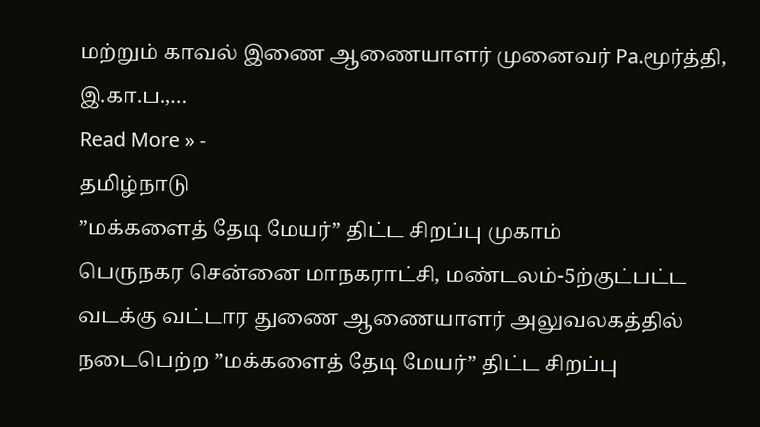மற்றும் காவல் இணை ஆணையாளர் முனைவர் Pa.மூர்த்தி, இ.கா.ப.,…
Read More » -
தமிழ்நாடு
”மக்களைத் தேடி மேயர்” திட்ட சிறப்பு முகாம்
பெருநகர சென்னை மாநகராட்சி, மண்டலம்-5ற்குட்பட்ட வடக்கு வட்டார துணை ஆணையாளர் அலுவலகத்தில் நடைபெற்ற ”மக்களைத் தேடி மேயர்” திட்ட சிறப்பு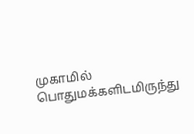முகாமில் பொதுமக்களிடமிருந்து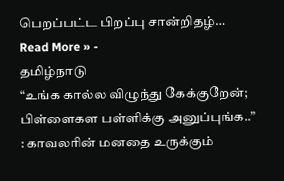பெறப்பட்ட பிறப்பு சான்றிதழ்…
Read More » -
தமிழ்நாடு
“உங்க கால்ல விழுந்து கேக்குறேன்; பிள்ளைகள பள்ளிக்கு அனுப்புங்க..” : காவலரின் மனதை உருக்கும்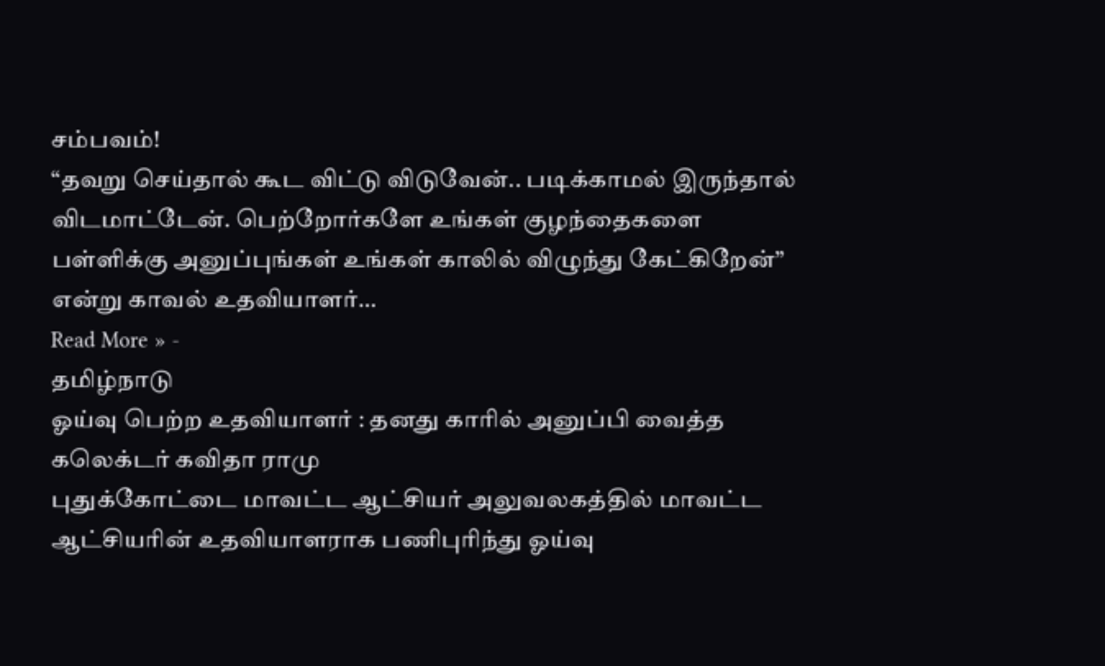சம்பவம்!
“தவறு செய்தால் கூட விட்டு விடுவேன்.. படிக்காமல் இருந்தால் விடமாட்டேன். பெற்றோர்களே உங்கள் குழந்தைகளை பள்ளிக்கு அனுப்புங்கள் உங்கள் காலில் விழுந்து கேட்கிறேன்” என்று காவல் உதவியாளர்…
Read More » -
தமிழ்நாடு
ஓய்வு பெற்ற உதவியாளர் : தனது காரில் அனுப்பி வைத்த கலெக்டர் கவிதா ராமு
புதுக்கோட்டை மாவட்ட ஆட்சியர் அலுவலகத்தில் மாவட்ட ஆட்சியரின் உதவியாளராக பணிபுரிந்து ஓய்வு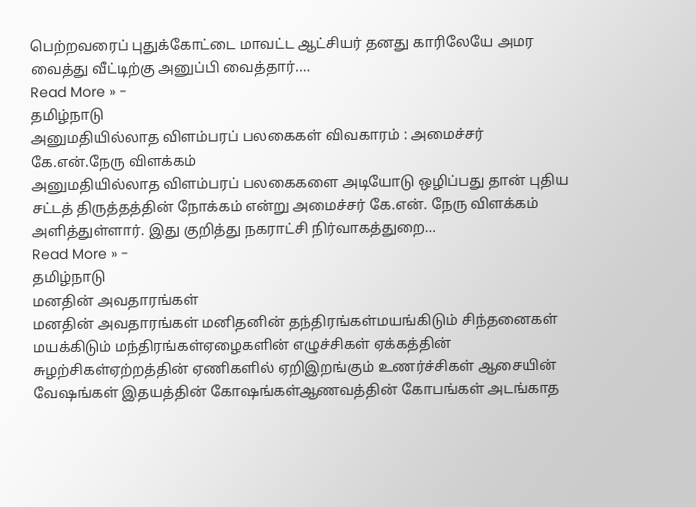பெற்றவரைப் புதுக்கோட்டை மாவட்ட ஆட்சியர் தனது காரிலேயே அமர வைத்து வீட்டிற்கு அனுப்பி வைத்தார்.…
Read More » -
தமிழ்நாடு
அனுமதியில்லாத விளம்பரப் பலகைகள் விவகாரம் : அமைச்சர் கே.என்.நேரு விளக்கம்
அனுமதியில்லாத விளம்பரப் பலகைகளை அடியோடு ஒழிப்பது தான் புதிய சட்டத் திருத்தத்தின் நோக்கம் என்று அமைச்சர் கே.என். நேரு விளக்கம் அளித்துள்ளார். இது குறித்து நகராட்சி நிர்வாகத்துறை…
Read More » -
தமிழ்நாடு
மனதின் அவதாரங்கள்
மனதின் அவதாரங்கள் மனிதனின் தந்திரங்கள்மயங்கிடும் சிந்தனைகள் மயக்கிடும் மந்திரங்கள்ஏழைகளின் எழுச்சிகள் ஏக்கத்தின் சுழற்சிகள்ஏற்றத்தின் ஏணிகளில் ஏறிஇறங்கும் உணர்ச்சிகள் ஆசையின் வேஷங்கள் இதயத்தின் கோஷங்கள்ஆணவத்தின் கோபங்கள் அடங்காத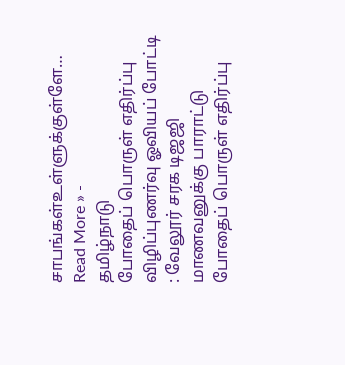சாபங்கள்உள்ளுக்குள்ளே…
Read More » -
தமிழ்நாடு
போதைப் பொருள் எதிர்ப்பு விழிப்புணர்வு ஓவியப் போட்டி : வேலூர் சரக டிஜஜி மாணவனுக்கு பாராட்டு
போதைப் பொருள் எதிர்ப்பு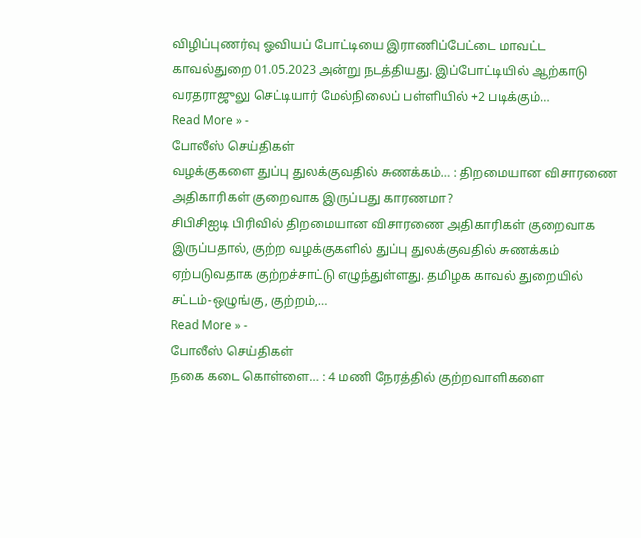விழிப்புணர்வு ஓவியப் போட்டியை இராணிப்பேட்டை மாவட்ட காவல்துறை 01.05.2023 அன்று நடத்தியது. இப்போட்டியில் ஆற்காடு வரதராஜுலு செட்டியார் மேல்நிலைப் பள்ளியில் +2 படிக்கும்…
Read More » -
போலீஸ் செய்திகள்
வழக்குகளை துப்பு துலக்குவதில் சுணக்கம்… : திறமையான விசாரணை அதிகாரிகள் குறைவாக இருப்பது காரணமா?
சிபிசிஐடி பிரிவில் திறமையான விசாரணை அதிகாரிகள் குறைவாக இருப்பதால், குற்ற வழக்குகளில் துப்பு துலக்குவதில் சுணக்கம் ஏற்படுவதாக குற்றச்சாட்டு எழுந்துள்ளது. தமிழக காவல் துறையில் சட்டம்-ஒழுங்கு, குற்றம்,…
Read More » -
போலீஸ் செய்திகள்
நகை கடை கொள்ளை… : 4 மணி நேரத்தில் குற்றவாளிகளை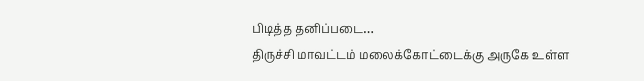பிடித்த தனிப்படை…
திருச்சி மாவட்டம் மலைக்கோட்டைக்கு அருகே உள்ள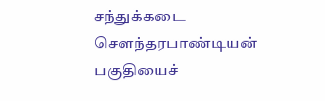சந்துக்கடை சௌந்தரபாண்டியன் பகுதியைச்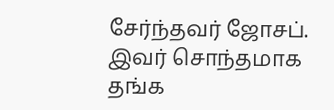சேர்ந்தவர் ஜோசப். இவர் சொந்தமாக தங்க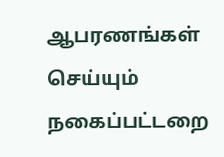ஆபரணங்கள் செய்யும் நகைப்பட்டறை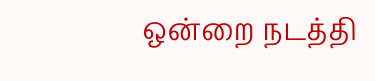ஒன்றை நடத்தி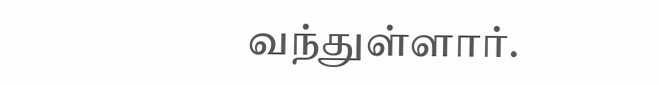வந்துள்ளார்.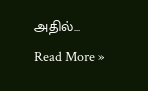அதில்…
Read More »